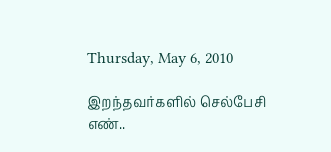Thursday, May 6, 2010

இறந்தவர்களில் செல்பேசி எண்..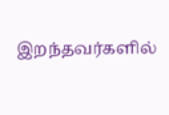இறந்தவர்களில்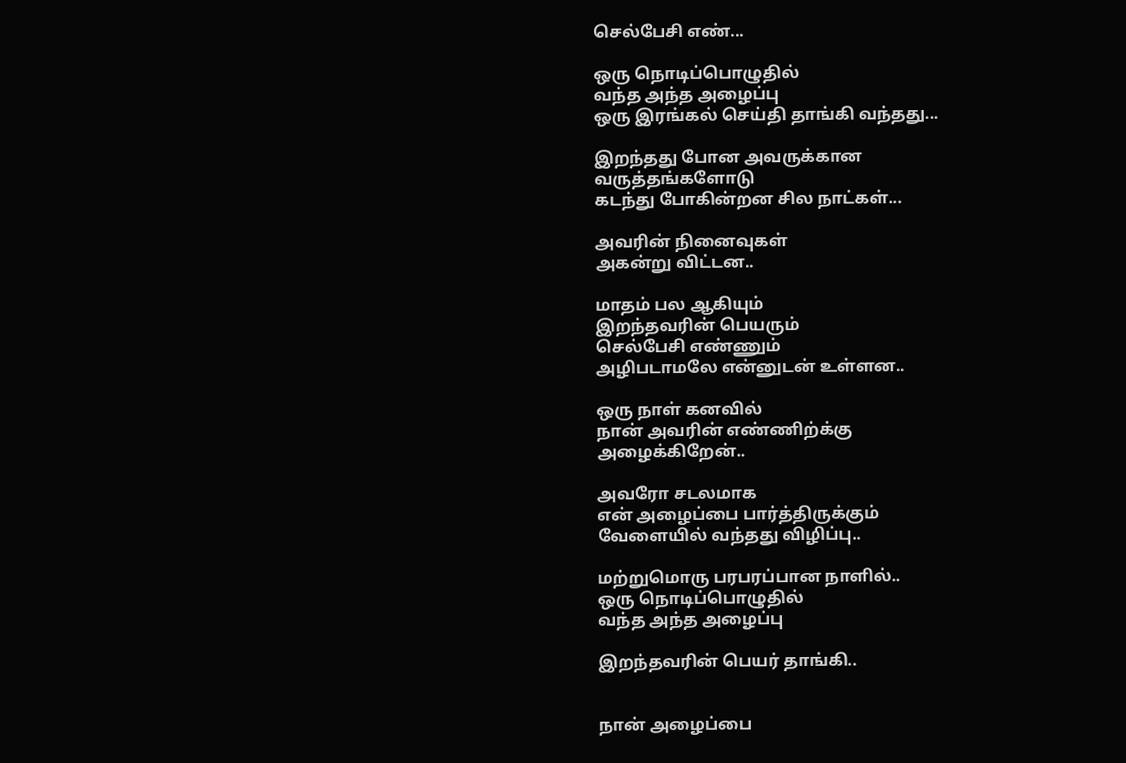செல்பேசி எண்...

ஒரு நொடிப்பொழுதில்
வந்த அந்த அழைப்பு
ஒரு இரங்கல் செய்தி தாங்கி வந்தது...

இறந்தது போன அவருக்கான
வருத்தங்களோடு
கடந்து போகின்றன சில நாட்கள்...

அவரின் நினைவுகள்
அகன்று விட்டன..

மாதம் பல ஆகியும்
இறந்தவரின் பெயரும்
செல்பேசி எண்ணும்
அழிபடாமலே என்னுடன் உள்ளன..

ஒரு நாள் கனவில்
நான் அவரின் எண்ணிற்க்கு
அழைக்கிறேன்..

அவரோ சடலமாக
என் அழைப்பை பார்த்திருக்கும்
வேளையில் வந்தது விழிப்பு..

மற்றுமொரு பரபரப்பான நாளில்..
ஒரு நொடிப்பொழுதில்
வந்த அந்த அழைப்பு

இறந்தவரின் பெயர் தாங்கி..


நான் அழைப்பை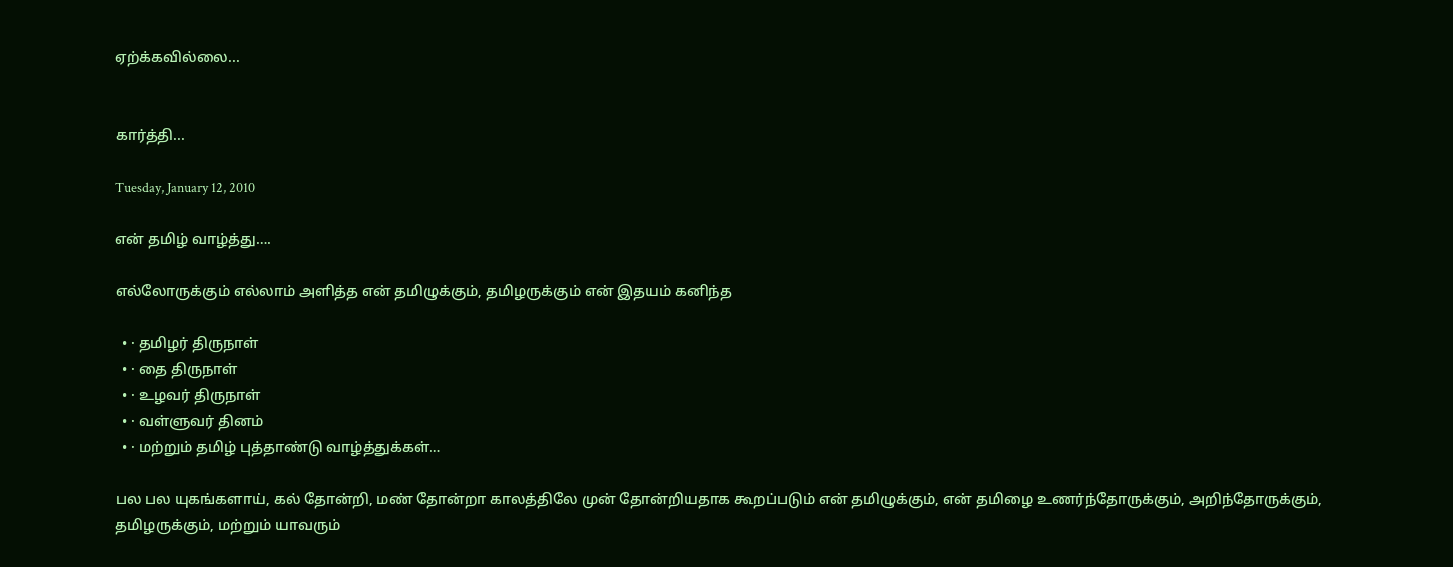ஏற்க்கவில்லை...


கார்த்தி...

Tuesday, January 12, 2010

என் தமிழ் வாழ்த்து….

எல்லோருக்கும் எல்லாம் அளித்த என் தமிழுக்கும், தமிழருக்கும் என் இதயம் கனிந்த

  • · தமிழர் திருநாள்
  • · தை திருநாள்
  • · உழவர் திருநாள்
  • · வள்ளுவர் தினம்
  • · மற்றும் தமிழ் புத்தாண்டு வாழ்த்துக்கள்…

பல பல யுகங்களாய், கல் தோன்றி, மண் தோன்றா காலத்திலே முன் தோன்றியதாக கூறப்படும் என் தமிழுக்கும், என் தமிழை உணர்ந்தோருக்கும், அறிந்தோருக்கும், தமிழருக்கும், மற்றும் யாவரும்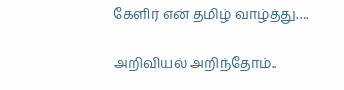கேளிர் என் தமிழ் வாழ்த்து….

அறிவியல் அறிந்தோம்..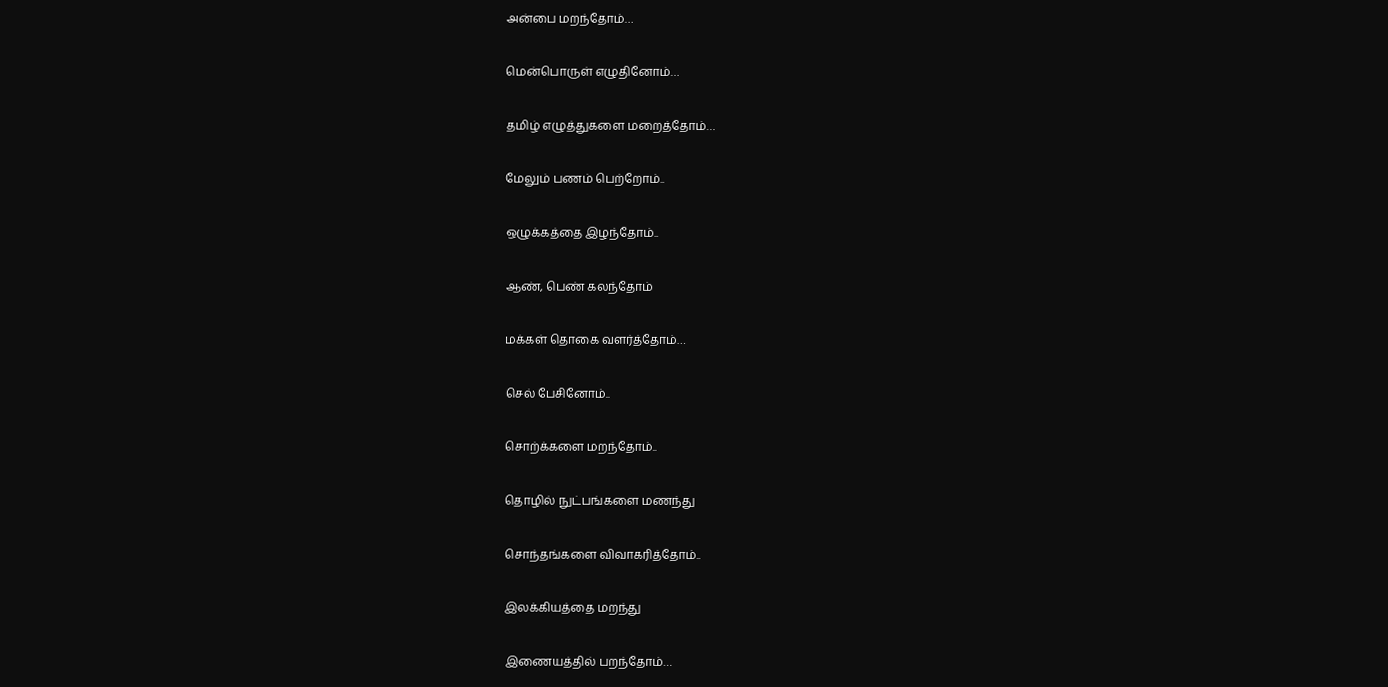அன்பை மறந்தோம்…

மென்பொருள் எழுதினோம்…

தமிழ் எழுத்துகளை மறைத்தோம்…

மேலும் பணம் பெற்றோம்..

ஒழுக்கத்தை இழந்தோம்..

ஆண், பெண் கலந்தோம்

மக்கள் தொகை வளர்த்தோம்…

செல் பேசினோம்..

சொற்க்களை மறந்தோம்..

தொழில் நுட்பங்களை மணந்து

சொந்தங்களை விவாகரித்தோம்..

இலக்கியத்தை மறந்து

இணையத்தில் பறந்தோம்…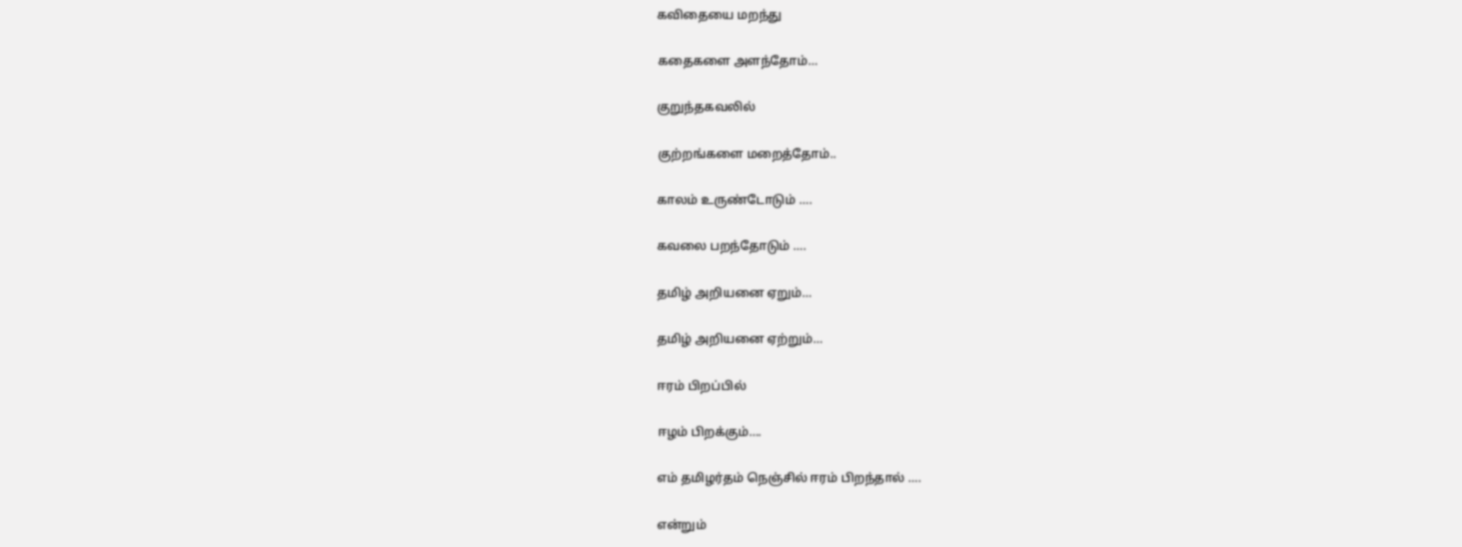கவிதையை மறந்து

கதைகளை அளந்தோம்…

குறுந்தகவலில்

குற்றங்களை மறைத்தோம்..

காலம் உருண்டோடும் ….

கவலை பறந்தோடும் ….

தமிழ் அறியனை ஏறும்…

தமிழ் அறியனை ஏற்றும்…

ஈரம் பிறப்பில்

ஈழம் பிறக்கும்….

எம் தமிழர்தம் நெஞ்சில் ஈரம் பிறந்தால் ….

என்றும்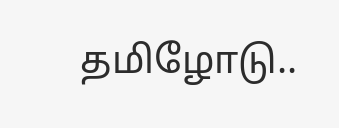தமிழோடு..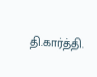தி.கார்த்தி.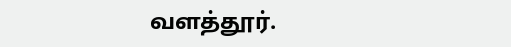வளத்தூர்.